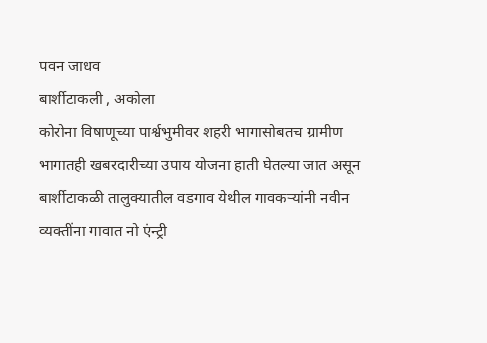पवन जाधव
बार्शीटाकली , अकोला
कोरोना विषाणूच्या पार्श्वभुमीवर शहरी भागासोबतच ग्रामीण भागातही खबरदारीच्या उपाय योजना हाती घेतल्या जात असून बार्शीटाकळी तालुक्यातील वडगाव येथील गावकऱ्यांनी नवीन व्यक्तींना गावात नो एंन्ट्री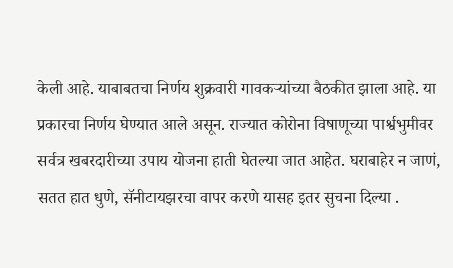केली आहे. याबाबतचा निर्णय शुक्रवारी गावकऱ्यांच्या बैठकीत झाला आहे. या प्रकारचा निर्णय घेण्यात आले असून. राज्यात कोरोना विषाणूच्या पार्श्वभुमीवर सर्वत्र खबरदारीच्या उपाय योजना हाती घेतल्या जात आहेत. घराबाहेर न जाणं, सतत हात धुणे, सॅनीटायझरचा वापर करणे यासह इतर सुचना दिल्या .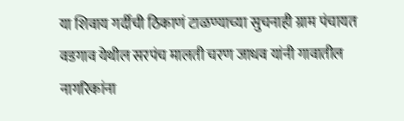या शिवाय गर्दीची ठिकाणं टाळण्याच्या सुचनाही ग्राम पंचायत वडगाव येथील सरपंच मालती चरण जाधव यांनी गावातील नागरिकांना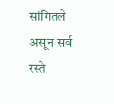सांगितले असून सर्व रस्ते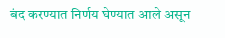बंद करण्यात निर्णय घेण्यात आले असून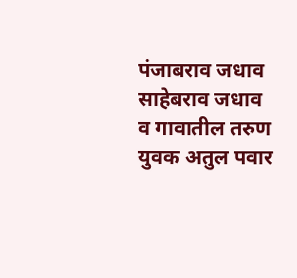पंजाबराव जधाव साहेबराव जधाव व गावातील तरुण युवक अतुल पवार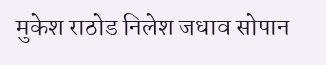मुकेश राठोड निलेश जधाव सोपान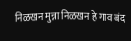निळखन मुन्ना निळखन हे गाव बंद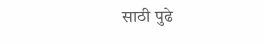साठी पुढे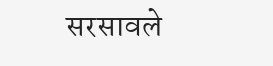सरसावले